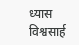ध्यास विश्वसार्ह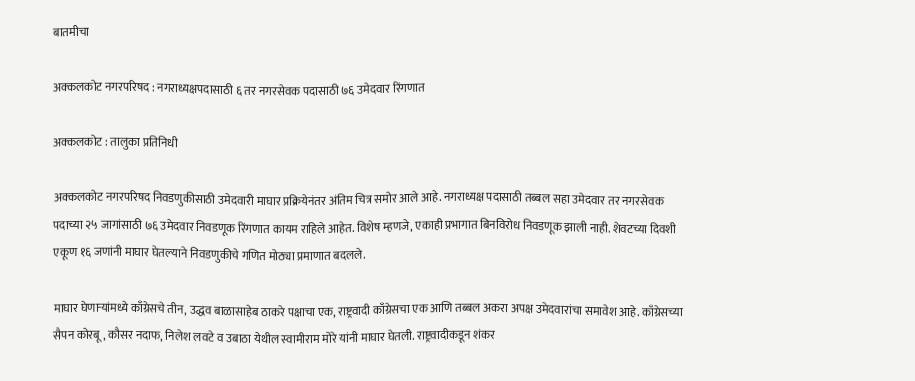बातमीचा

अक्कलकोट नगरपरिषद : नगराध्यक्षपदासाठी ६ तर नगरसेवक पदासाठी ७६ उमेदवार रिंगणात

अक्कलकोट : तालुका प्रतिनिधी

अक्कलकोट नगरपरिषद निवडणुकीसाठी उमेदवारी माघार प्रक्रियेनंतर अंतिम चित्र समोर आले आहे. नगराध्यक्ष पदासाठी तब्बल सहा उमेदवार तर नगरसेवक पदाच्या २५ जागांसाठी ७६ उमेदवार निवडणूक रिंगणात कायम राहिले आहेत. विशेष म्हणजे, एकाही प्रभागात बिनविरोध निवडणूक झाली नाही. शेवटच्या दिवशी एकूण १६ जणांनी माघार घेतल्याने निवडणुकीचे गणित मोठ्या प्रमाणात बदलले.

माघार घेणाऱ्यांमध्ये काँग्रेसचे तीन, उद्धव बाळासाहेब ठाकरे पक्षाचा एक, राष्ट्रवादी काँग्रेसचा एक आणि तब्बल अकरा अपक्ष उमेदवारांचा समावेश आहे. काँग्रेसच्या सैपन कोरबू, कौसर नदाफ, निलेश लवटे व उबाठा येथील स्वामीराम मोरे यांनी माघार घेतली. राष्ट्रवादीकडून शंकर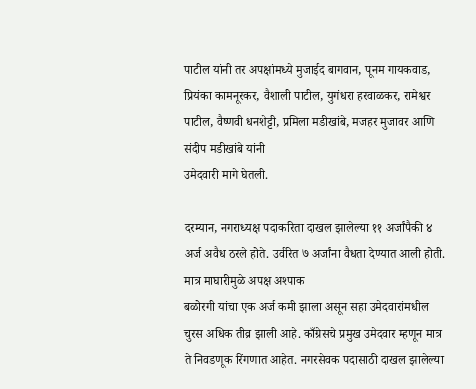पाटील यांनी तर अपक्षांमध्ये मुजाईद बागवान, पूनम गायकवाड, प्रियंका कामनूरकर, वैशाली पाटील, युगंधरा हरवाळकर, रामेश्वर पाटील, वैष्णवी धनशेट्टी, प्रमिला मडीखांबे, मजहर मुजावर आणि संदीप मडीखांबे यांनी
उमेदवारी मागे घेतली.

दरम्यान, नगराध्यक्ष पदाकरिता दाखल झालेल्या ११ अर्जांपैकी ४ अर्ज अवैध ठरले होते. उर्वरित ७ अर्जांना वैधता देण्यात आली होती. मात्र माघारीमुळे अपक्ष अश्पाक
बळोरगी यांचा एक अर्ज कमी झाला असून सहा उमेदवारांमधील चुरस अधिक तीव्र झाली आहे. काँग्रेसचे प्रमुख उमेदवार म्हणून मात्र ते निवडणूक रिंगणात आहेत. नगरसेवक पदासाठी दाखल झालेल्या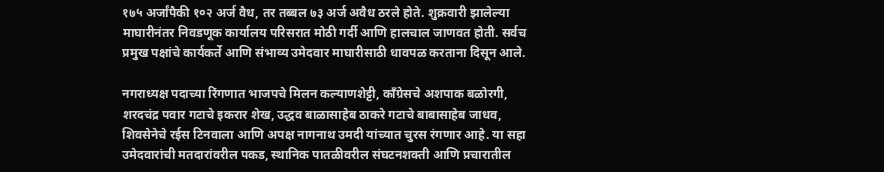१७५ अर्जांपैकी १०२ अर्ज वैध, तर तब्बल ७३ अर्ज अवैध ठरले होते. शुक्रवारी झालेल्या माघारीनंतर निवडणूक कार्यालय परिसरात मोठी गर्दी आणि हालचाल जाणवत होती. सर्वच प्रमुख पक्षांचे कार्यकर्ते आणि संभाव्य उमेदवार माघारीसाठी धावपळ करताना दिसून आले.

नगराध्यक्ष पदाच्या रिंगणात भाजपचे मिलन कल्याणशेट्टी, काँग्रेसचे अशपाक बळोरगी, शरदचंद्र पवार गटाचे इकरार शेख, उद्धव बाळासाहेब ठाकरे गटाचे बाबासाहेब जाधव, शिवसेनेचे रईस टिनवाला आणि अपक्ष नागनाथ उमदी यांच्यात चुरस रंगणार आहे. या सहा उमेदवारांची मतदारांवरील पकड, स्थानिक पातळीवरील संघटनशक्ती आणि प्रचारातील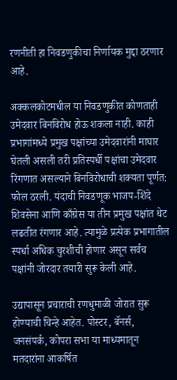रणनीती हा निवडणुकीचा निर्णायक मुद्दा ठरणार आहे.

अक्कलकोटमधील या निवडणुकीत कोणताही उमेदवार बिनविरोध होऊ शकला नाही. काही प्रभागांमध्ये प्रमुख पक्षांच्या उमेदवारांनी माघार घेतली असली तरी प्रतिस्पर्धी पक्षांचा उमेदवार रिंगणात असल्याने बिनविरोधाची शक्यता पूर्णत: फोल ठरली. यंदाची निवडणूक भाजप-शिंदे शिवसेना आणि काँग्रेस या तीन प्रमुख पक्षांत थेट लढतीत रंगणार आहे. त्यामुळे प्रत्येक प्रभागातील स्पर्धा अधिक चुरशीची होणार असून सर्वच पक्षांनी जोरदार तयारी सुरू केली आहे.

उद्यापासून प्रचाराची रणधुमाळी जोरात सुरू होण्याची चिन्हे आहेत. पोस्टर, बॅनर्स, जनसंपर्क, कोपरा सभा या माध्यमातून मतदारांना आकर्षित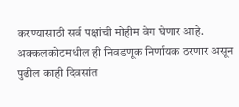करण्यासाठी सर्व पक्षांची मोहीम वेग घेणार आहे. अक्कलकोटमधील ही निवडणूक निर्णायक ठरणार असून पुढील काही दिवसांत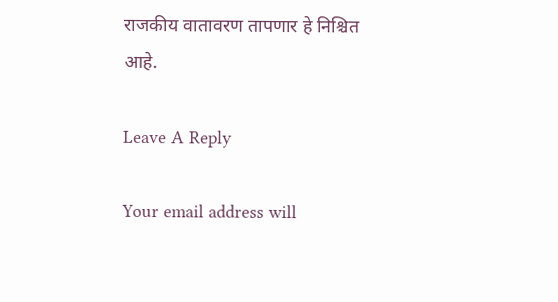राजकीय वातावरण तापणार हे निश्चित आहे.

Leave A Reply

Your email address will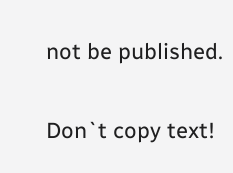not be published.

Don`t copy text!